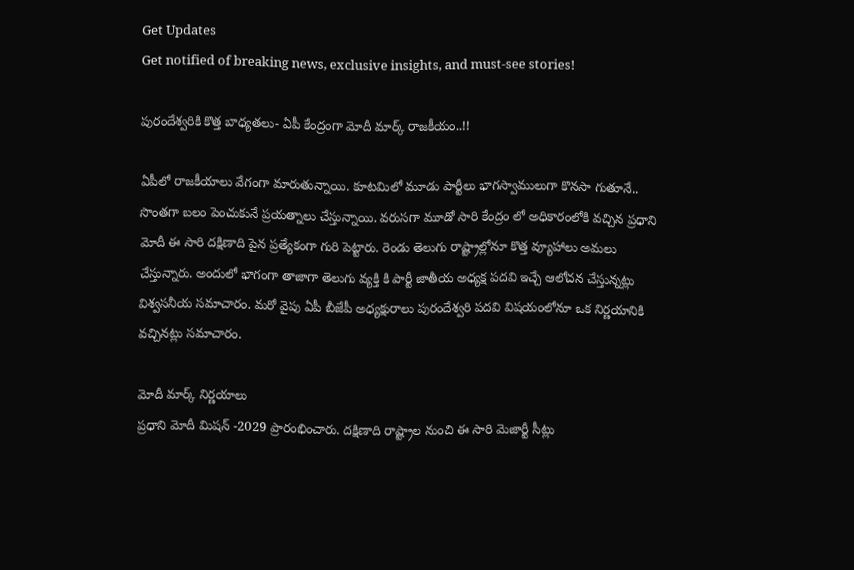Get Updates
Get notified of breaking news, exclusive insights, and must-see stories!

పురందేశ్వరికి కొత్త బాధ్యతలు- ఏపీ కేంద్రంగా మోదీ మార్క్ రాజకీయం..!!

ఏపీలో రాజకీయాలు వేగంగా మారుతున్నాయి. కూటమిలో మూడు పార్టీలు భాగస్వాములుగా కొనసా గుతూనే.. సొంతగా బలం పెంచుకునే ప్రయత్నాలు చేస్తున్నాయి. వరుసగా మూడో సారి కేంద్రం లో అధికారంలోకి వచ్చిన ప్రధాని మోదీ ఈ సారి దక్షిణాది పైన ప్రత్యేకంగా గురి పెట్టారు. రెండు తెలుగు రాష్ట్రాల్లోనూ కొత్త వ్యూహాలు అమలు చేస్తున్నారు. అందులో భాగంగా తాజాగా తెలుగు వ్యక్తి కి పార్టీ జాతీయ అధ్యక్ష పదవి ఇచ్చే ఆలోచన చేస్తున్నట్లు విశ్వసనీయ సమాచారం. మరో వైపు ఏపీ బీజేపీ అధ్యక్షురాలు పురందేశ్వరి పదవి విషయంలోనూ ఒక నిర్ణయానికి వచ్చినట్లు సమాచారం.

మోదీ మార్క్ నిర్ణయాలు
ప్రధాని మోదీ మిషన్ -2029 ప్రారంభించారు. దక్షిణాది రాష్ట్రాల నుంచి ఈ సారి మెజార్టీ సీట్లు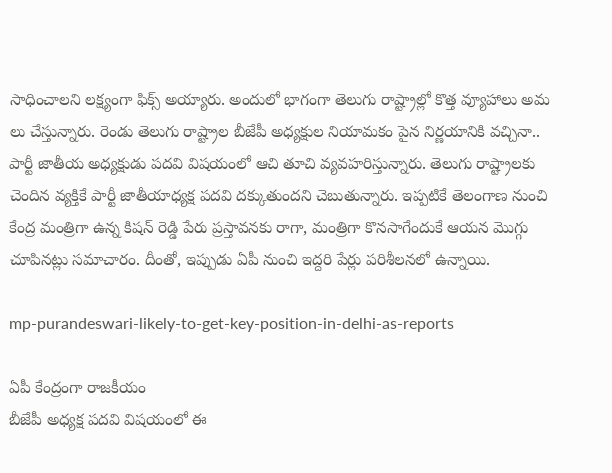సాధించాలని లక్ష్యంగా ఫిక్స్ అయ్యారు. అందులో భాగంగా తెలుగు రాష్ట్రాల్లో కొత్త వ్యూహాలు అమ లు చేస్తున్నారు. రెండు తెలుగు రాష్ట్రాల బీజేపీ అధ్యక్షుల నియామకం పైన నిర్ణయానికి వచ్చినా.. పార్టీ జాతీయ అధ్యక్షుడు పదవి విషయంలో ఆచి తూచి వ్యవహరిస్తున్నారు. తెలుగు రాష్ట్రాలకు చెందిన వ్యక్తికే పార్టీ జాతీయాధ్యక్ష పదవి దక్కుతుందని చెబుతున్నారు. ఇప్పటికే తెలంగాణ నుంచి కేంద్ర మంత్రిగా ఉన్న కిషన్ రెడ్డి పేరు ప్రస్తావనకు రాగా, మంత్రిగా కొనసాగేందుకే ఆయన మొగ్గు చూపినట్లు సమాచారం. దీంతో, ఇప్పుడు ఏపీ నుంచి ఇద్దరి పేర్లు పరిశీలనలో ఉన్నాయి.

mp-purandeswari-likely-to-get-key-position-in-delhi-as-reports

ఏపీ కేంద్రంగా రాజకీయం
బీజేపీ అధ్యక్ష పదవి విషయంలో ఈ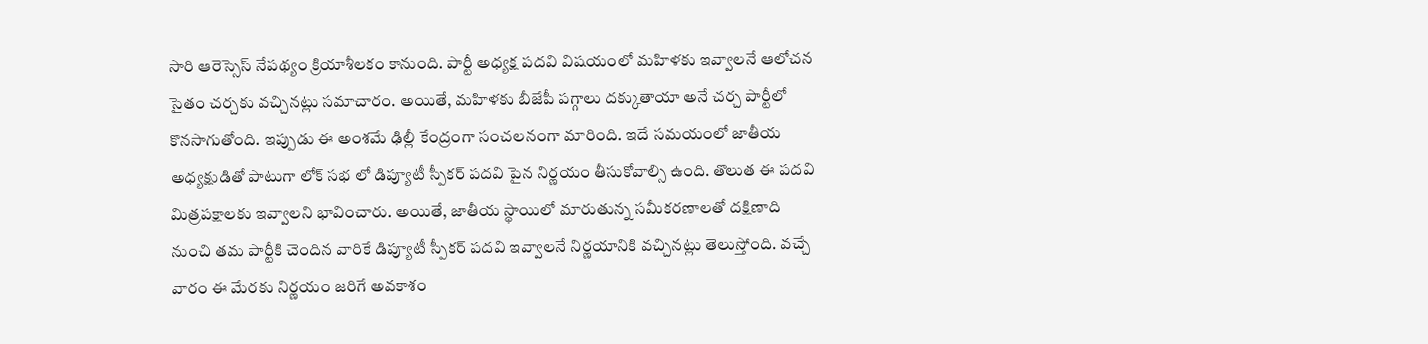సారి ఆరెస్సెస్ నేపథ్యం క్రియాశీలకం కానుంది. పార్టీ అధ్యక్ష పదవి విషయంలో మహిళకు ఇవ్వాలనే ఆలోచన సైతం చర్చకు వచ్చినట్లు సమాచారం. అయితే, మహిళకు బీజేపీ పగ్గాలు దక్కుతాయా అనే చర్చ పార్టీలో కొనసాగుతోంది. ఇప్పుడు ఈ అంశమే ఢిల్లీ కేంద్రంగా సంచలనంగా మారింది. ఇదే సమయంలో జాతీయ అధ్యక్షుడితో పాటుగా లోక్ సభ లో డిప్యూటీ స్పీకర్ పదవి పైన నిర్ణయం తీసుకోవాల్సి ఉంది. తొలుత ఈ పదవి మిత్రపక్షాలకు ఇవ్వాలని భావించారు. అయితే, జాతీయ స్థాయిలో మారుతున్న సమీకరణాలతో దక్షిణాది నుంచి తమ పార్టీకి చెందిన వారికే డిప్యూటీ స్పీకర్ పదవి ఇవ్వాలనే నిర్ణయానికి వచ్చినట్లు తెలుస్తోంది. వచ్చే వారం ఈ మేరకు నిర్ణయం జరిగే అవకాశం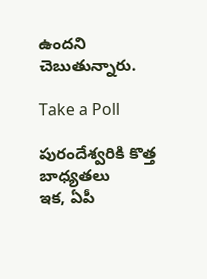ఉందని చెబుతున్నారు.

Take a Poll

పురందేశ్వరికి కొత్త బాధ్యతలు
ఇక, ఏపీ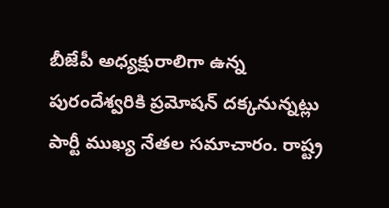బీజేపీ అధ్యక్షురాలిగా ఉన్న పురందేశ్వరికి ప్రమోషన్ దక్కనున్నట్లు పార్టీ ముఖ్య నేతల సమాచారం. రాష్ట్ర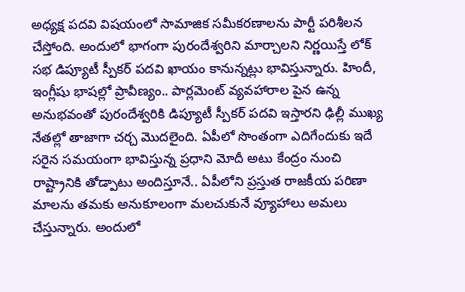అధ్యక్ష పదవి విషయంలో సామాజిక సమీకరణాలను పార్టీ పరిశీలన చేస్తోంది. అందులో భాగంగా పురందేశ్వరిని మార్చాలని నిర్ణయిస్తే లోక్ సభ డిప్యూటీ స్పీకర్ పదవి ఖాయం కానున్నట్లు భావిస్తున్నారు. హిందీ, ఇంగ్లీషు భాషల్లో ప్రావీణ్యం.. పార్లమెంట్ వ్యవహారాల పైన ఉన్న అనుభవంతో పురందేశ్వరికి డిప్యూటీ స్పీకర్ పదవి ఇస్తారని ఢిల్లీ ముఖ్య నేతల్లో తాజాగా చర్చ మొదలైంది. ఏపీలో సొంతంగా ఎదిగేందుకు ఇదే సరైన సమయంగా భావిస్తున్న ప్రధాని మోదీ అటు కేంద్రం నుంచి రాష్ట్రానికి తోడ్పాటు అందిస్తూనే.. ఏపీలోని ప్రస్తుత రాజకీయ పరిణా మాలను తమకు అనుకూలంగా మలచుకునే వ్యూహాలు అమలు చేస్తున్నారు. అందులో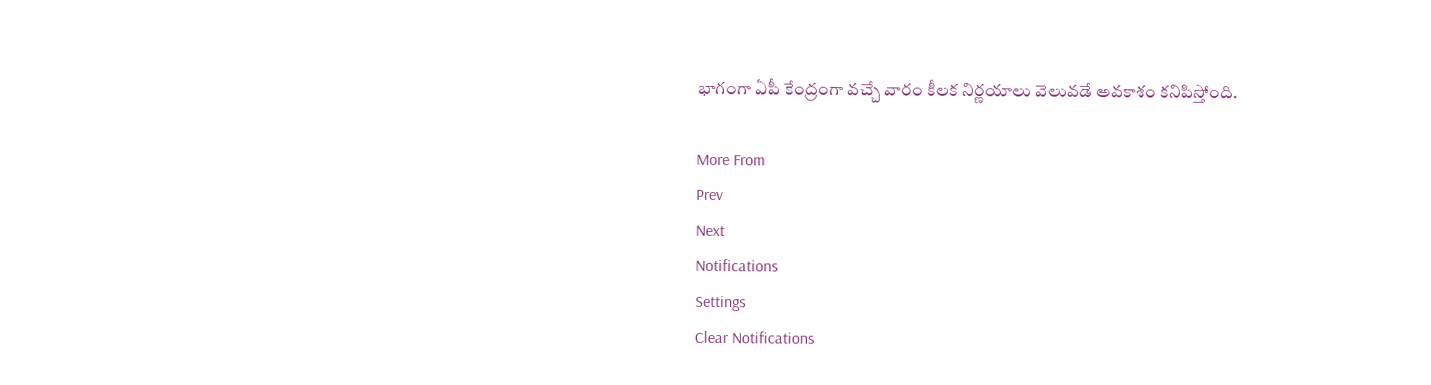భాగంగా ఏపీ కేంద్రంగా వచ్చే వారం కీలక నిర్ణయాలు వెలువడే అవకాశం కనిపిస్తోంది.

More From
Prev
Next
Notifications
Settings
Clear Notifications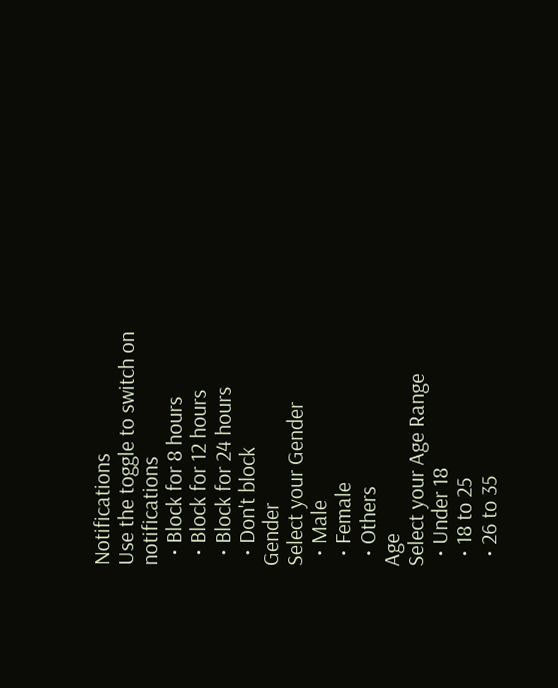Notifications
Use the toggle to switch on notifications
  • Block for 8 hours
  • Block for 12 hours
  • Block for 24 hours
  • Don't block
Gender
Select your Gender
  • Male
  • Female
  • Others
Age
Select your Age Range
  • Under 18
  • 18 to 25
  • 26 to 35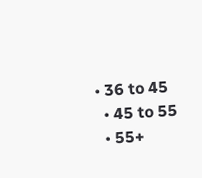• 36 to 45
  • 45 to 55
  • 55+